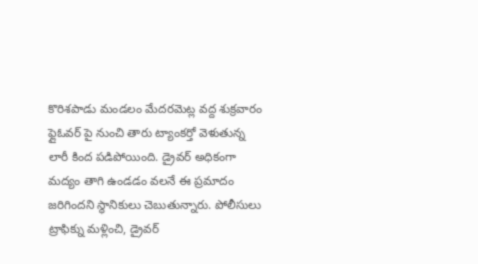కొరిశపాడు మండలం మేదరమెట్ల వద్ద శుక్రవారం ఫ్లైఓవర్ పై నుంచి తారు ట్యాంకర్తో వెళుతున్న లారీ కింద పడిపోయింది. డ్రైవర్ అధికంగా మద్యం తాగి ఉండడం వలనే ఈ ప్రమాదం జరిగిందని స్థానికులు చెబుతున్నారు. పోలీసులు ట్రాఫిక్ను మళ్లించి, డ్రైవర్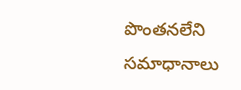పొంతనలేని సమాధానాలు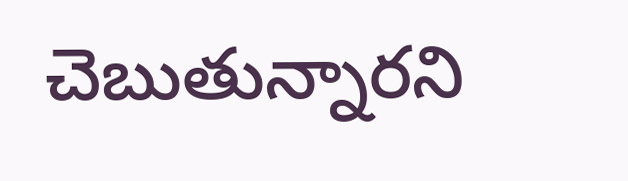చెబుతున్నారని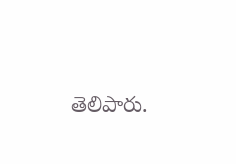తెలిపారు.